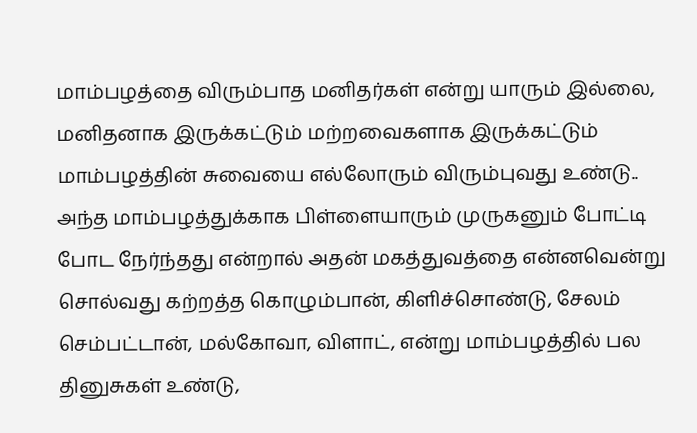மாம்பழத்தை விரும்பாத மனிதர்கள் என்று யாரும் இல்லை, மனிதனாக இருக்கட்டும் மற்றவைகளாக இருக்கட்டும் மாம்பழத்தின் சுவையை எல்லோரும் விரும்புவது உண்டு..
அந்த மாம்பழத்துக்காக பிள்ளையாரும் முருகனும் போட்டி போட நேர்ந்தது என்றால் அதன் மகத்துவத்தை என்னவென்று சொல்வது கற்றத்த கொழும்பான், கிளிச்சொண்டு, சேலம் செம்பட்டான், மல்கோவா, விளாட், என்று மாம்பழத்தில் பல தினுசுகள் உண்டு,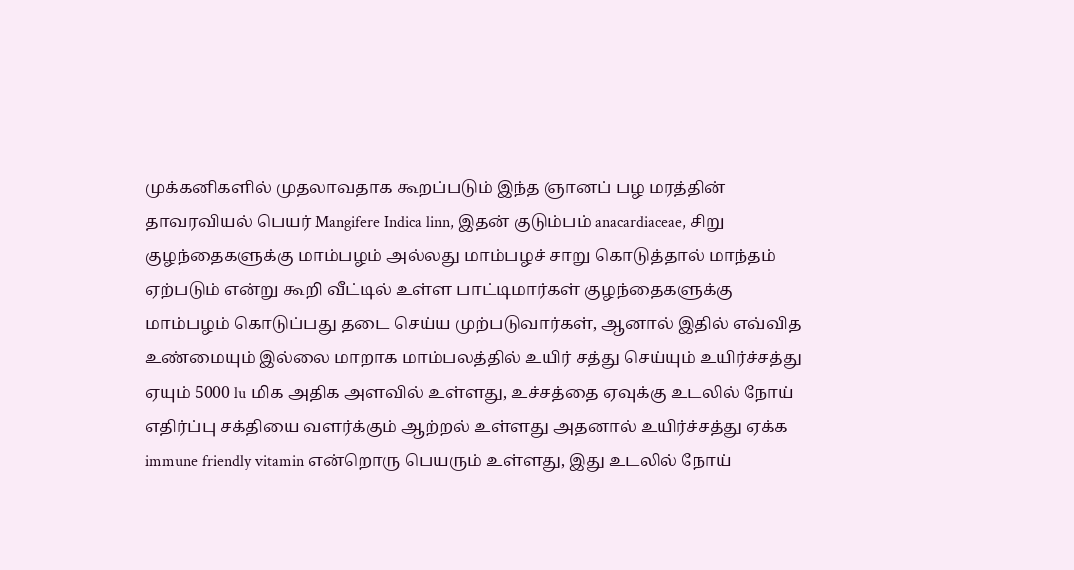முக்கனிகளில் முதலாவதாக கூறப்படும் இந்த ஞானப் பழ மரத்தின் தாவரவியல் பெயர் Mangifere Indica linn, இதன் குடும்பம் anacardiaceae, சிறு குழந்தைகளுக்கு மாம்பழம் அல்லது மாம்பழச் சாறு கொடுத்தால் மாந்தம் ஏற்படும் என்று கூறி வீட்டில் உள்ள பாட்டிமார்கள் குழந்தைகளுக்கு மாம்பழம் கொடுப்பது தடை செய்ய முற்படுவார்கள், ஆனால் இதில் எவ்வித உண்மையும் இல்லை மாறாக மாம்பலத்தில் உயிர் சத்து செய்யும் உயிர்ச்சத்து ஏயும் 5000 lu மிக அதிக அளவில் உள்ளது, உச்சத்தை ஏவுக்கு உடலில் நோய் எதிர்ப்பு சக்தியை வளர்க்கும் ஆற்றல் உள்ளது அதனால் உயிர்ச்சத்து ஏக்க immune friendly vitamin என்றொரு பெயரும் உள்ளது, இது உடலில் நோய்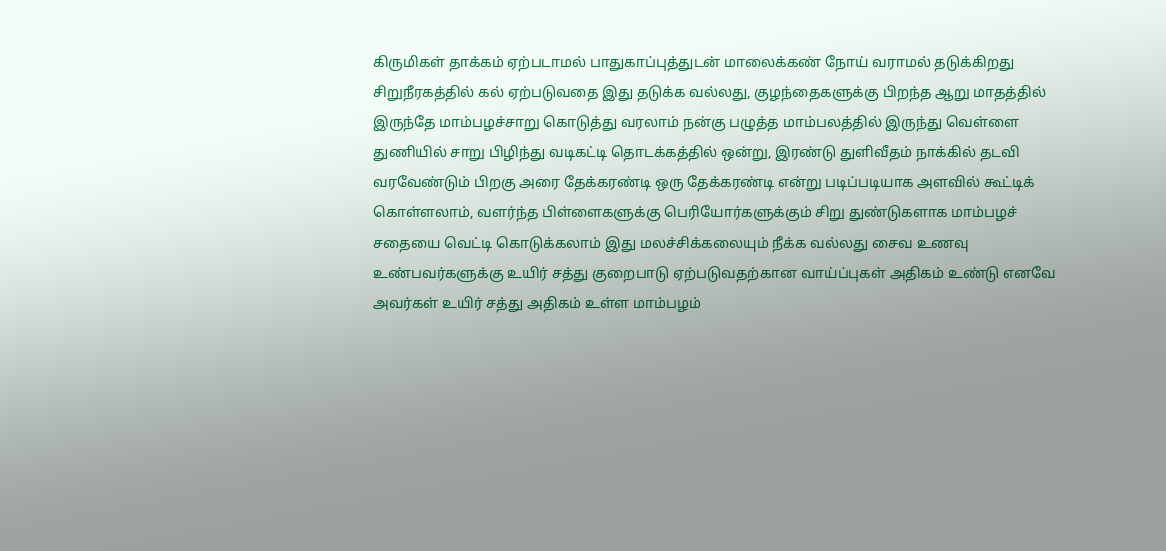கிருமிகள் தாக்கம் ஏற்படாமல் பாதுகாப்புத்துடன் மாலைக்கண் நோய் வராமல் தடுக்கிறது சிறுநீரகத்தில் கல் ஏற்படுவதை இது தடுக்க வல்லது, குழந்தைகளுக்கு பிறந்த ஆறு மாதத்தில் இருந்தே மாம்பழச்சாறு கொடுத்து வரலாம் நன்கு பழுத்த மாம்பலத்தில் இருந்து வெள்ளை துணியில் சாறு பிழிந்து வடிகட்டி தொடக்கத்தில் ஒன்று, இரண்டு துளிவீதம் நாக்கில் தடவி வரவேண்டும் பிறகு அரை தேக்கரண்டி ஒரு தேக்கரண்டி என்று படிப்படியாக அளவில் கூட்டிக் கொள்ளலாம், வளர்ந்த பிள்ளைகளுக்கு பெரியோர்களுக்கும் சிறு துண்டுகளாக மாம்பழச் சதையை வெட்டி கொடுக்கலாம் இது மலச்சிக்கலையும் நீக்க வல்லது சைவ உணவு உண்பவர்களுக்கு உயிர் சத்து குறைபாடு ஏற்படுவதற்கான வாய்ப்புகள் அதிகம் உண்டு எனவே அவர்கள் உயிர் சத்து அதிகம் உள்ள மாம்பழம்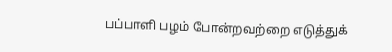பப்பாளி பழம் போன்றவற்றை எடுத்துக்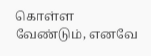கொள்ள வேண்டும், எனவே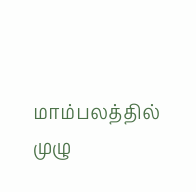மாம்பலத்தில் முழு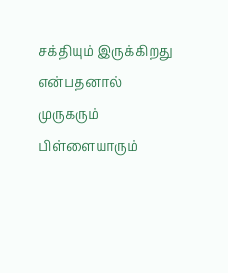சக்தியும் இருக்கிறது என்பதனால் முருகரும் பிள்ளையாரும்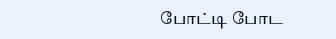போட்டி போட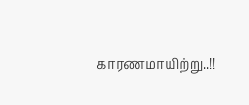காரணமாயிற்று..!!